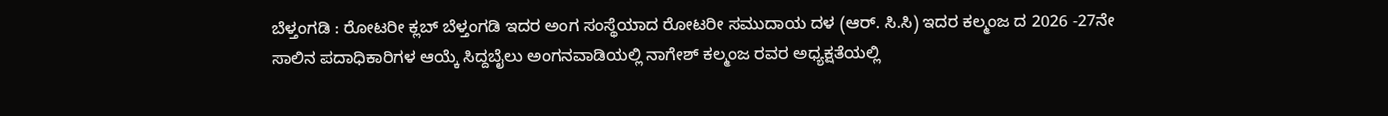ಬೆಳ್ತಂಗಡಿ : ರೋಟರೀ ಕ್ಲಬ್ ಬೆಳ್ತಂಗಡಿ ಇದರ ಅಂಗ ಸಂಸ್ಥೆಯಾದ ರೋಟರೀ ಸಮುದಾಯ ದಳ (ಆರ್. ಸಿ.ಸಿ) ಇದರ ಕಲ್ಮಂಜ ದ 2026 -27ನೇ ಸಾಲಿನ ಪದಾಧಿಕಾರಿಗಳ ಆಯ್ಕೆ ಸಿದ್ದಬೈಲು ಅಂಗನವಾಡಿಯಲ್ಲಿ ನಾಗೇಶ್ ಕಲ್ಮಂಜ ರವರ ಅಧ್ಯಕ್ಷತೆಯಲ್ಲಿ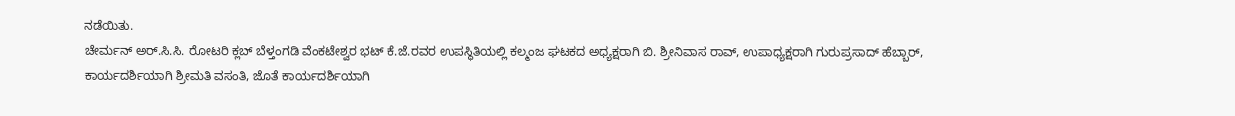ನಡೆಯಿತು.
ಚೇರ್ಮನ್ ಅರ್.ಸಿ.ಸಿ. ರೋಟರಿ ಕ್ಲಬ್ ಬೆಳ್ತಂಗಡಿ ವೆಂಕಟೇಶ್ವರ ಭಟ್ ಕೆ.ಜೆ.ರವರ ಉಪಸ್ಥಿತಿಯಲ್ಲಿ ಕಲ್ಮಂಜ ಘಟಕದ ಅಧ್ಯಕ್ಷರಾಗಿ ಬಿ. ಶ್ರೀನಿವಾಸ ರಾವ್, ಉಪಾಧ್ಯಕ್ಷರಾಗಿ ಗುರುಪ್ರಸಾದ್ ಹೆಬ್ಬಾರ್, ಕಾರ್ಯದರ್ಶಿಯಾಗಿ ಶ್ರೀಮತಿ ವಸಂತಿ, ಜೊತೆ ಕಾರ್ಯದರ್ಶಿಯಾಗಿ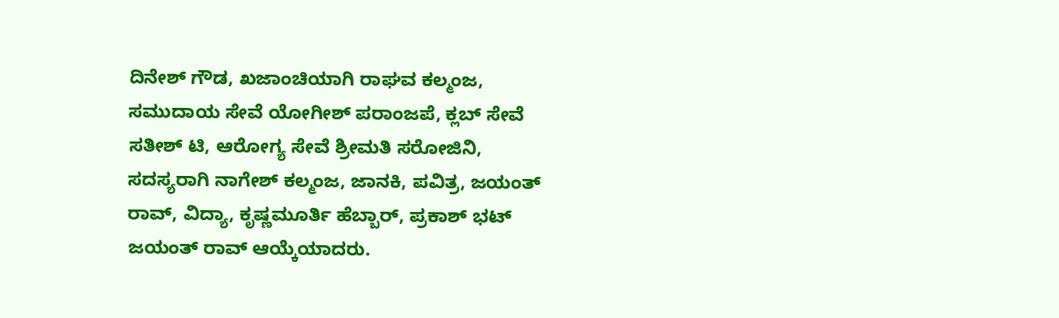ದಿನೇಶ್ ಗೌಡ, ಖಜಾಂಚಿಯಾಗಿ ರಾಘವ ಕಲ್ಮಂಜ, ಸಮುದಾಯ ಸೇವೆ ಯೋಗೀಶ್ ಪರಾಂಜಪೆ, ಕ್ಲಬ್ ಸೇವೆ ಸತೀಶ್ ಟಿ, ಆರೋಗ್ಯ ಸೇವೆ ಶ್ರೀಮತಿ ಸರೋಜಿನಿ, ಸದಸ್ಯರಾಗಿ ನಾಗೇಶ್ ಕಲ್ಮಂಜ, ಜಾನಕಿ, ಪವಿತ್ರ, ಜಯಂತ್ ರಾವ್, ವಿದ್ಯಾ, ಕೃಷ್ಣಮೂರ್ತಿ ಹೆಬ್ಬಾರ್, ಪ್ರಕಾಶ್ ಭಟ್ ಜಯಂತ್ ರಾವ್ ಆಯ್ಕೆಯಾದರು.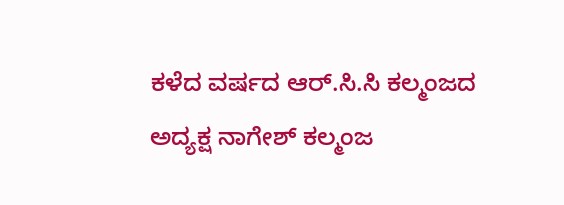ಕಳೆದ ವರ್ಷದ ಆರ್.ಸಿ.ಸಿ ಕಲ್ಮಂಜದ ಅದ್ಯಕ್ಷ ನಾಗೇಶ್ ಕಲ್ಮಂಜ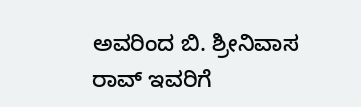ಅವರಿಂದ ಬಿ. ಶ್ರೀನಿವಾಸ ರಾವ್ ಇವರಿಗೆ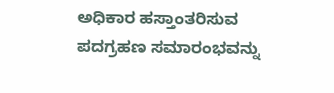ಅಧಿಕಾರ ಹಸ್ತಾಂತರಿಸುವ ಪದಗ್ರಹಣ ಸಮಾರಂಭವನ್ನು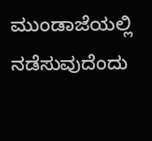ಮುಂಡಾಜೆಯಲ್ಲಿ ನಡೆಸುವುದೆಂದು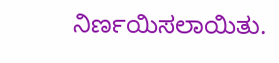ನಿರ್ಣಯಿಸಲಾಯಿತು.